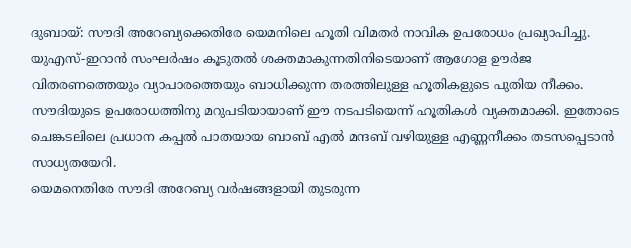ദുബായ്: സൗദി അറേബ്യക്കെതിരേ യെമനിലെ ഹൂതി വിമതർ നാവിക ഉപരോധം പ്രഖ്യാപിച്ചു. യുഎസ്-ഇറാൻ സംഘർഷം കൂടുതൽ ശക്തമാകുന്നതിനിടെയാണ് ആഗോള ഊർജ വിതരണത്തെയും വ്യാപാരത്തെയും ബാധിക്കുന്ന തരത്തിലുള്ള ഹൂതികളുടെ പുതിയ നീക്കം.
സൗദിയുടെ ഉപരോധത്തിനു മറുപടിയായാണ് ഈ നടപടിയെന്ന് ഹൂതികൾ വ്യക്തമാക്കി. ഇതോടെ ചെങ്കടലിലെ പ്രധാന കപ്പൽ പാതയായ ബാബ് എൽ മന്ദബ് വഴിയുള്ള എണ്ണനീക്കം തടസപ്പെടാൻ സാധ്യതയേറി.
യെമനെതിരേ സൗദി അറേബ്യ വർഷങ്ങളായി തുടരുന്ന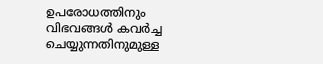ഉപരോധത്തിനും വിഭവങ്ങൾ കവർച്ച ചെയ്യുന്നതിനുമുള്ള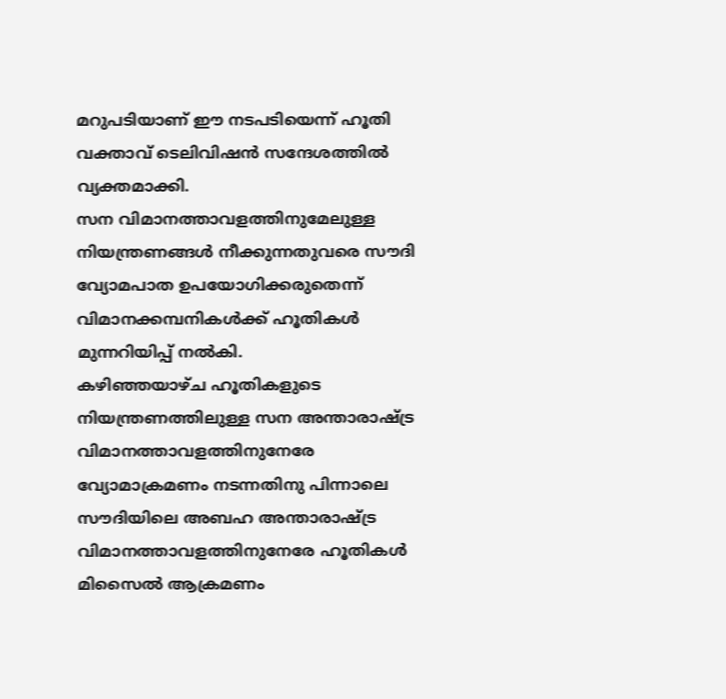മറുപടിയാണ് ഈ നടപടിയെന്ന് ഹൂതി വക്താവ് ടെലിവിഷൻ സന്ദേശത്തിൽ വ്യക്തമാക്കി.
സന വിമാനത്താവളത്തിനുമേലുള്ള നിയന്ത്രണങ്ങൾ നീക്കുന്നതുവരെ സൗദി വ്യോമപാത ഉപയോഗിക്കരുതെന്ന് വിമാനക്കമ്പനികൾക്ക് ഹൂതികൾ മുന്നറിയിപ്പ് നൽകി.
കഴിഞ്ഞയാഴ്ച ഹൂതികളുടെ നിയന്ത്രണത്തിലുള്ള സന അന്താരാഷ്ട്ര വിമാനത്താവളത്തിനുനേരേ വ്യോമാക്രമണം നടന്നതിനു പിന്നാലെ സൗദിയിലെ അബഹ അന്താരാഷ്ട്ര വിമാനത്താവളത്തിനുനേരേ ഹൂതികൾ മിസൈൽ ആക്രമണം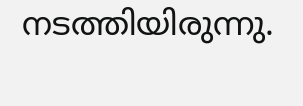നടത്തിയിരുന്നു.